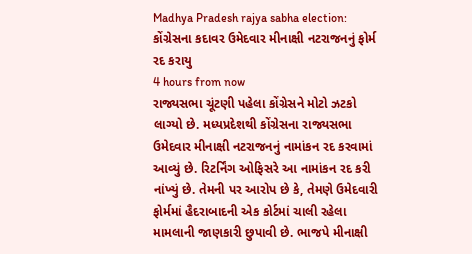Madhya Pradesh rajya sabha election: કોંગ્રેસના કદાવર ઉમેદવાર મીનાક્ષી નટરાજનનું ફોર્મ રદ કરાયુ
4 hours from now
રાજ્યસભા ચૂંટણી પહેલા કોંગ્રેસને મોટો ઝટકો લાગ્યો છે. મધ્યપ્રદેશથી કોંગ્રેસના રાજ્યસભા ઉમેદવાર મીનાક્ષી નટરાજનનું નામાંકન રદ કરવામાં આવ્યું છે. રિટર્નિંગ ઓફિસરે આ નામાંકન રદ કરી નાંખ્યું છે. તેમની પર આરોપ છે કે, તેમણે ઉમેદવારી ફોર્મમાં હૈદરાબાદની એક કોર્ટમાં ચાલી રહેલા મામલાની જાણકારી છુપાવી છે. ભાજપે મીનાક્ષી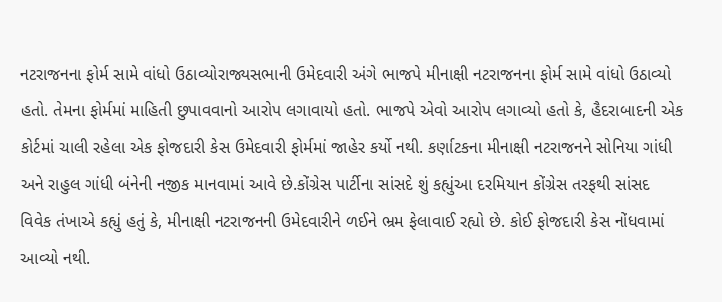નટરાજનના ફોર્મ સામે વાંધો ઉઠાવ્યોરાજ્યસભાની ઉમેદવારી અંગે ભાજપે મીનાક્ષી નટરાજનના ફોર્મ સામે વાંધો ઉઠાવ્યો હતો. તેમના ફોર્મમાં માહિતી છુપાવવાનો આરોપ લગાવાયો હતો. ભાજપે એવો આરોપ લગાવ્યો હતો કે, હૈદરાબાદની એક કોર્ટમાં ચાલી રહેલા એક ફોજદારી કેસ ઉમેદવારી ફોર્મમાં જાહેર કર્યો નથી. કર્ણાટકના મીનાક્ષી નટરાજનને સોનિયા ગાંધી અને રાહુલ ગાંધી બંનેની નજીક માનવામાં આવે છે.કોંગ્રેસ પાર્ટીના સાંસદે શું કહ્યુંઆ દરમિયાન કોંગ્રેસ તરફથી સાંસદ વિવેક તંખાએ કહ્યું હતું કે, મીનાક્ષી નટરાજનની ઉમેદવારીને ળઈને ભ્રમ ફેલાવાઈ રહ્યો છે. કોઈ ફોજદારી કેસ નોંધવામાં આવ્યો નથી.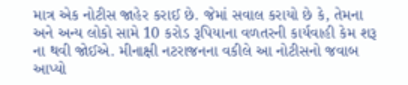માત્ર એક નોટીસ જાહેર કરાઈ છે. જેમાં સવાલ કરાયો છે કે, તેમના અને અન્ય લોકો સામે 10 કરોડ રૂપિયાના વળતરની કાર્યવાહી કેમ શરૂ ના થવી જોઈએ. મીનાક્ષી નટરાજનના વકીલે આ નોટીસનો જવાબ આપ્યો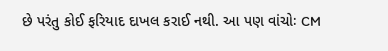છે પરંતુ કોઈ ફરિયાદ દાખલ કરાઈ નથી. આ પણ વાંચોઃ CM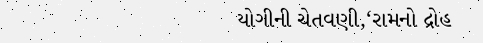યોગીની ચેતવણી,‘રામનો દ્રોહ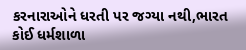કરનારાઓને ધરતી પર જગ્યા નથી,ભારત કોઈ ધર્મશાળા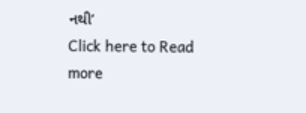નથી’
Click here to Read more